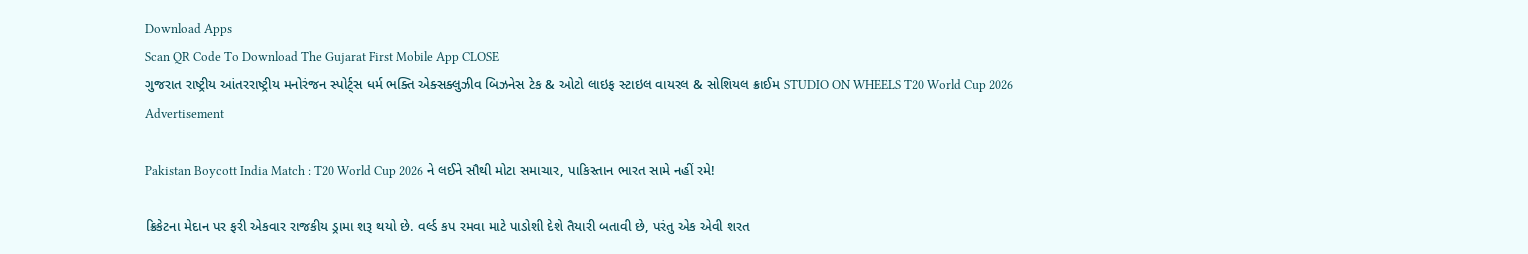Download Apps
Scan QR Code To Download The Gujarat First Mobile App CLOSE
ગુજરાત રાષ્ટ્રીય આંતરરાષ્ટ્રીય મનોરંજન સ્પોર્ટ્સ ધર્મ ભક્તિ એક્સક્લુઝીવ બિઝનેસ ટેક & ઓટો લાઇફ સ્ટાઇલ વાયરલ & સોશિયલ ક્રાઈમ STUDIO ON WHEELS T20 World Cup 2026
Advertisement

Pakistan Boycott India Match : T20 World Cup 2026 ને લઈને સૌથી મોટા સમાચાર, પાકિસ્તાન ભારત સામે નહીં રમે!

ક્રિકેટના મેદાન પર ફરી એકવાર રાજકીય ડ્રામા શરૂ થયો છે. વર્લ્ડ કપ રમવા માટે પાડોશી દેશે તૈયારી બતાવી છે, પરંતુ એક એવી શરત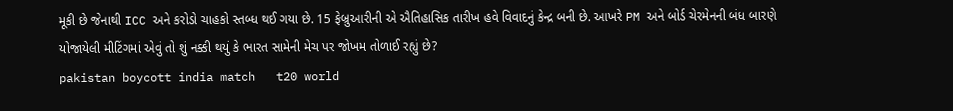મૂકી છે જેનાથી ICC અને કરોડો ચાહકો સ્તબ્ધ થઈ ગયા છે. 15 ફેબ્રુઆરીની એ ઐતિહાસિક તારીખ હવે વિવાદનું કેન્દ્ર બની છે. આખરે PM અને બોર્ડ ચેરમેનની બંધ બારણે યોજાયેલી મીટિંગમાં એવું તો શું નક્કી થયું કે ભારત સામેની મેચ પર જોખમ તોળાઈ રહ્યું છે?
pakistan boycott india match   t20 world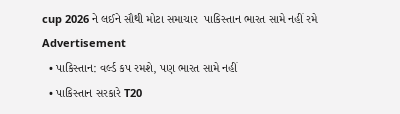cup 2026 ને લઈને સૌથી મોટા સમાચાર  પાકિસ્તાન ભારત સામે નહીં રમે
Advertisement
  • પાકિસ્તાન: વર્લ્ડ કપ રમશે, પણ ભારત સામે નહીં
  • પાકિસ્તાન સરકારે T20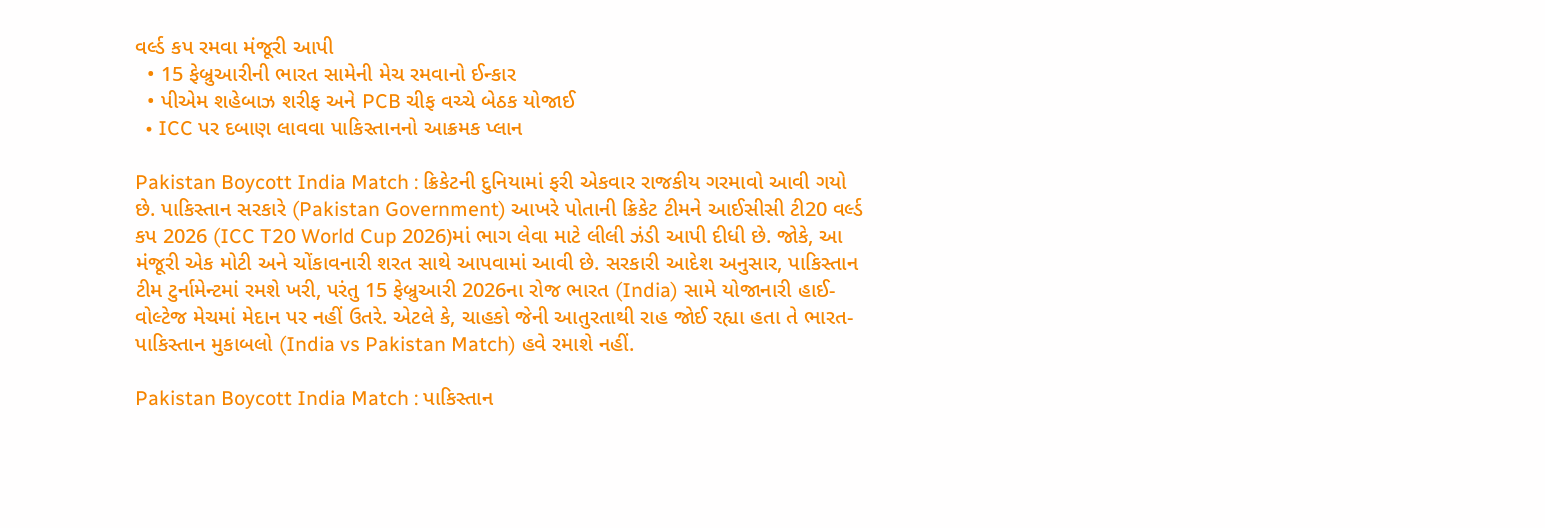વર્લ્ડ કપ રમવા મંજૂરી આપી
  • 15 ફેબ્રુઆરીની ભારત સામેની મેચ રમવાનો ઈન્કાર
  • પીએમ શહેબાઝ શરીફ અને PCB ચીફ વચ્ચે બેઠક યોજાઈ
  • ICC પર દબાણ લાવવા પાકિસ્તાનનો આક્રમક પ્લાન

Pakistan Boycott India Match : ક્રિકેટની દુનિયામાં ફરી એકવાર રાજકીય ગરમાવો આવી ગયો છે. પાકિસ્તાન સરકારે (Pakistan Government) આખરે પોતાની ક્રિકેટ ટીમને આઈસીસી ટી20 વર્લ્ડ કપ 2026 (ICC T20 World Cup 2026)માં ભાગ લેવા માટે લીલી ઝંડી આપી દીધી છે. જોકે, આ મંજૂરી એક મોટી અને ચોંકાવનારી શરત સાથે આપવામાં આવી છે. સરકારી આદેશ અનુસાર, પાકિસ્તાન ટીમ ટુર્નામેન્ટમાં રમશે ખરી, પરંતુ 15 ફેબ્રુઆરી 2026ના રોજ ભારત (India) સામે યોજાનારી હાઈ-વોલ્ટેજ મેચમાં મેદાન પર નહીં ઉતરે. એટલે કે, ચાહકો જેની આતુરતાથી રાહ જોઈ રહ્યા હતા તે ભારત-પાકિસ્તાન મુકાબલો (India vs Pakistan Match) હવે રમાશે નહીં.

Pakistan Boycott India Match : પાકિસ્તાન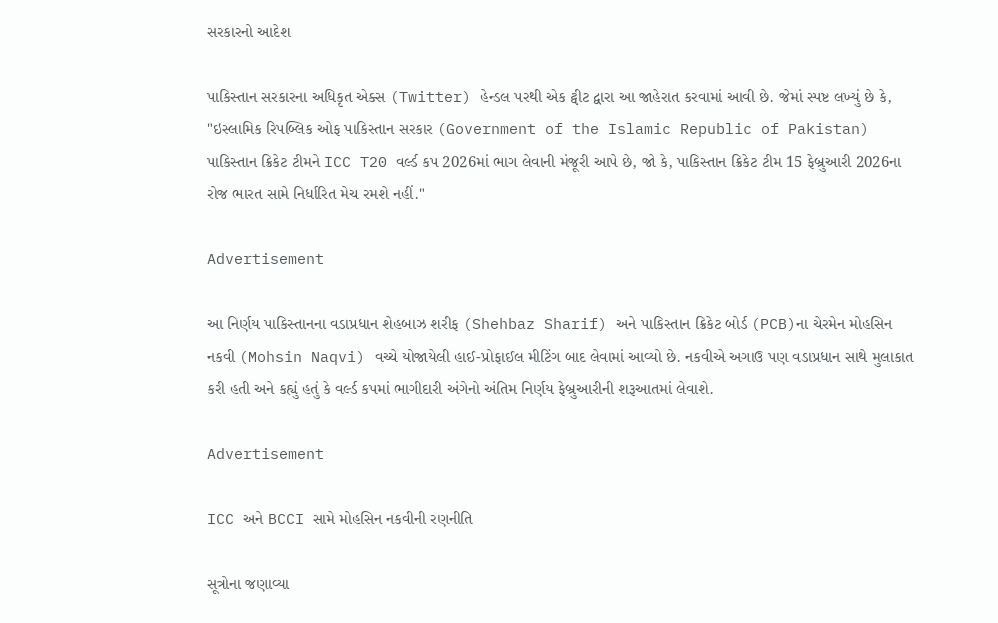સરકારનો આદેશ

પાકિસ્તાન સરકારના અધિકૃત એક્સ (Twitter) હેન્ડલ પરથી એક ટ્વીટ દ્વારા આ જાહેરાત કરવામાં આવી છે. જેમાં સ્પષ્ટ લખ્યું છે કે, "ઇસ્લામિક રિપબ્લિક ઓફ પાકિસ્તાન સરકાર (Government of the Islamic Republic of Pakistan) પાકિસ્તાન ક્રિકેટ ટીમને ICC T20 વર્લ્ડ કપ 2026માં ભાગ લેવાની મંજૂરી આપે છે, જો કે, પાકિસ્તાન ક્રિકેટ ટીમ 15 ફેબ્રુઆરી 2026ના રોજ ભારત સામે નિર્ધારિત મેચ રમશે નહીં."

Advertisement

આ નિર્ણય પાકિસ્તાનના વડાપ્રધાન શેહબાઝ શરીફ (Shehbaz Sharif) અને પાકિસ્તાન ક્રિકેટ બોર્ડ (PCB)ના ચેરમેન મોહસિન નકવી (Mohsin Naqvi) વચ્ચે યોજાયેલી હાઈ-પ્રોફાઈલ મીટિંગ બાદ લેવામાં આવ્યો છે. નકવીએ અગાઉ પણ વડાપ્રધાન સાથે મુલાકાત કરી હતી અને કહ્યું હતું કે વર્લ્ડ કપમાં ભાગીદારી અંગેનો અંતિમ નિર્ણય ફેબ્રુઆરીની શરૂઆતમાં લેવાશે.

Advertisement

ICC અને BCCI સામે મોહસિન નકવીની રણનીતિ

સૂત્રોના જણાવ્યા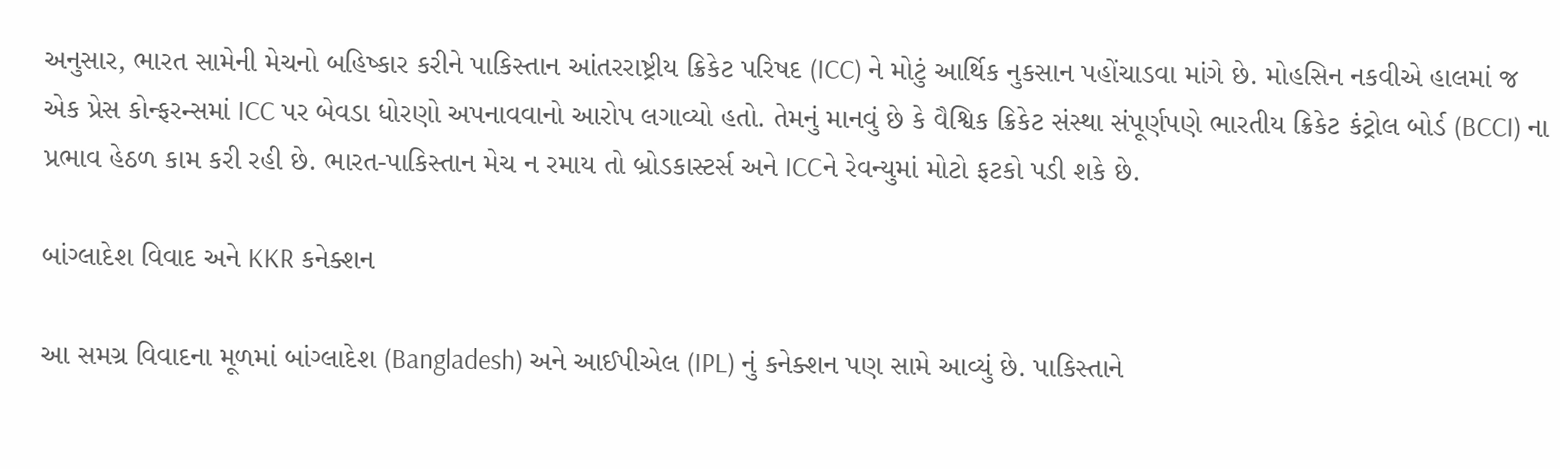અનુસાર, ભારત સામેની મેચનો બહિષ્કાર કરીને પાકિસ્તાન આંતરરાષ્ટ્રીય ક્રિકેટ પરિષદ (ICC) ને મોટું આર્થિક નુકસાન પહોંચાડવા માંગે છે. મોહસિન નકવીએ હાલમાં જ એક પ્રેસ કોન્ફરન્સમાં ICC પર બેવડા ધોરણો અપનાવવાનો આરોપ લગાવ્યો હતો. તેમનું માનવું છે કે વૈશ્વિક ક્રિકેટ સંસ્થા સંપૂર્ણપણે ભારતીય ક્રિકેટ કંટ્રોલ બોર્ડ (BCCI) ના પ્રભાવ હેઠળ કામ કરી રહી છે. ભારત-પાકિસ્તાન મેચ ન રમાય તો બ્રોડકાસ્ટર્સ અને ICCને રેવન્યુમાં મોટો ફટકો પડી શકે છે.

બાંગ્લાદેશ વિવાદ અને KKR કનેક્શન

આ સમગ્ર વિવાદના મૂળમાં બાંગ્લાદેશ (Bangladesh) અને આઈપીએલ (IPL) નું કનેક્શન પણ સામે આવ્યું છે. પાકિસ્તાને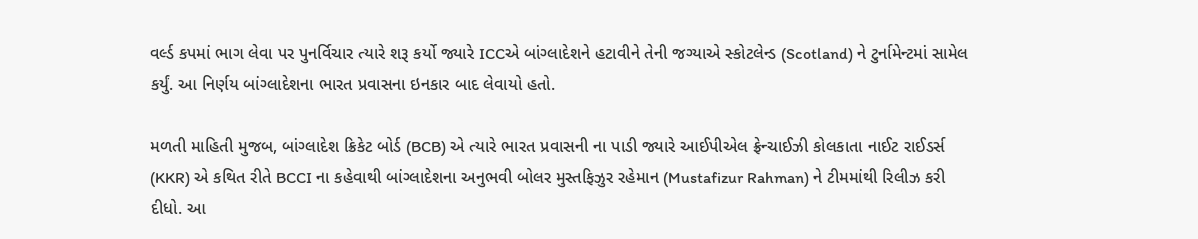વર્લ્ડ કપમાં ભાગ લેવા પર પુનર્વિચાર ત્યારે શરૂ કર્યો જ્યારે ICCએ બાંગ્લાદેશને હટાવીને તેની જગ્યાએ સ્કોટલેન્ડ (Scotland) ને ટુર્નામેન્ટમાં સામેલ કર્યું. આ નિર્ણય બાંગ્લાદેશના ભારત પ્રવાસના ઇનકાર બાદ લેવાયો હતો.

મળતી માહિતી મુજબ, બાંગ્લાદેશ ક્રિકેટ બોર્ડ (BCB) એ ત્યારે ભારત પ્રવાસની ના પાડી જ્યારે આઈપીએલ ફ્રેન્ચાઈઝી કોલકાતા નાઈટ રાઈડર્સ (KKR) એ કથિત રીતે BCCI ના કહેવાથી બાંગ્લાદેશના અનુભવી બોલર મુસ્તફિઝુર રહેમાન (Mustafizur Rahman) ને ટીમમાંથી રિલીઝ કરી દીધો. આ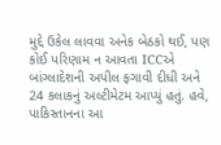મુદ્દે ઉકેલ લાવવા અનેક બેઠકો થઈ, પણ કોઈ પરિણામ ન આવતા ICCએ બાંગ્લાદેશની અપીલ ફગાવી દીધી અને 24 કલાકનું અલ્ટીમેટમ આપ્યું હતું. હવે, પાકિસ્તાનના આ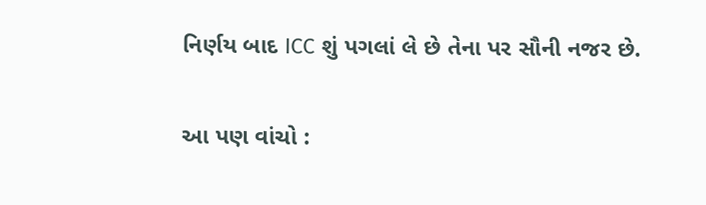નિર્ણય બાદ ICC શું પગલાં લે છે તેના પર સૌની નજર છે.

આ પણ વાંચો :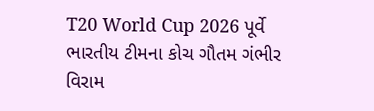T20 World Cup 2026 પૂર્વે ભારતીય ટીમના કોચ ગૌતમ ગંભીર વિરામ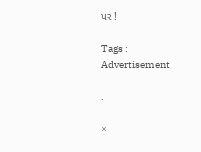પર !

Tags :
Advertisement

.

×